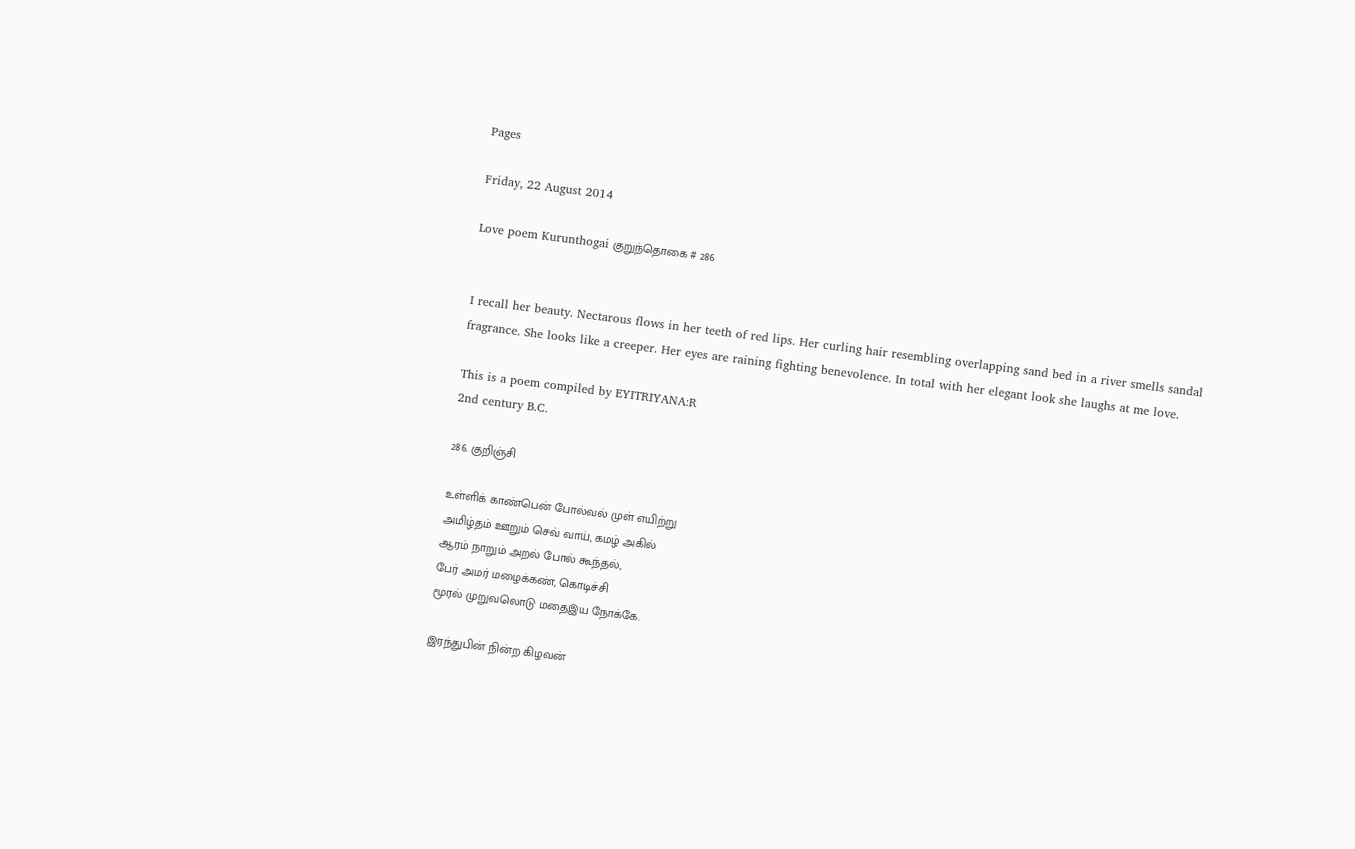Pages

Friday, 22 August 2014

Love poem Kurunthogai குறுந்தொகை # 286


I recall her beauty. Nectarous flows in her teeth of red lips. Her curling hair resembling overlapping sand bed in a river smells sandal fragrance. She looks like a creeper. Her eyes are raining fighting benevolence. In total with her elegant look she laughs at me love.

This is a poem compiled by EYITRIYANA:R
2nd century B.C.

286. குறிஞ்சி

உள்ளிக் காண்பென் போல்வல் முள் எயிற்று
அமிழ்தம் ஊறும் செவ் வாய், கமழ் அகில்
ஆரம் நாறும் அறல் போல் கூந்தல்,
பேர் அமர் மழைக்கண், கொடிச்சி
மூரல் முறுவலொடு மதைஇய நோக்கே.

இரந்துபின் நின்ற கிழவன்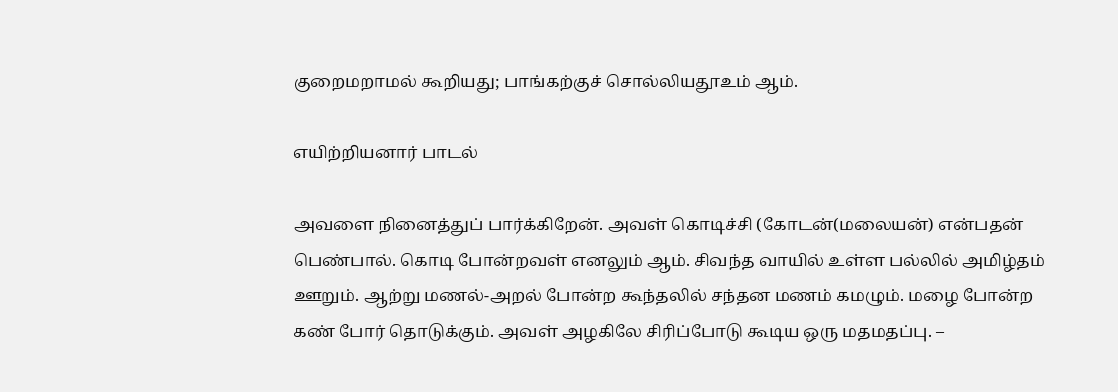குறைமறாமல் கூறியது; பாங்கற்குச் சொல்லியதூஉம் ஆம்.

எயிற்றியனார் பாடல்

அவளை நினைத்துப் பார்க்கிறேன். அவள் கொடிச்சி (கோடன்(மலையன்) என்பதன் பெண்பால். கொடி போன்றவள் எனலும் ஆம். சிவந்த வாயில் உள்ள பல்லில் அமிழ்தம் ஊறும். ஆற்று மணல்-அறல் போன்ற கூந்தலில் சந்தன மணம் கமழும். மழை போன்ற கண் போர் தொடுக்கும். அவள் அழகிலே சிரிப்போடு கூடிய ஒரு மதமதப்பு. –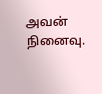அவன் நினைவு.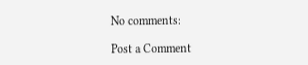No comments:

Post a Comment